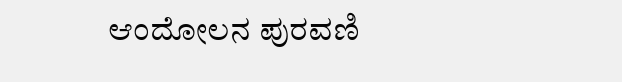ಆಂದೋಲನ ಪುರವಣಿ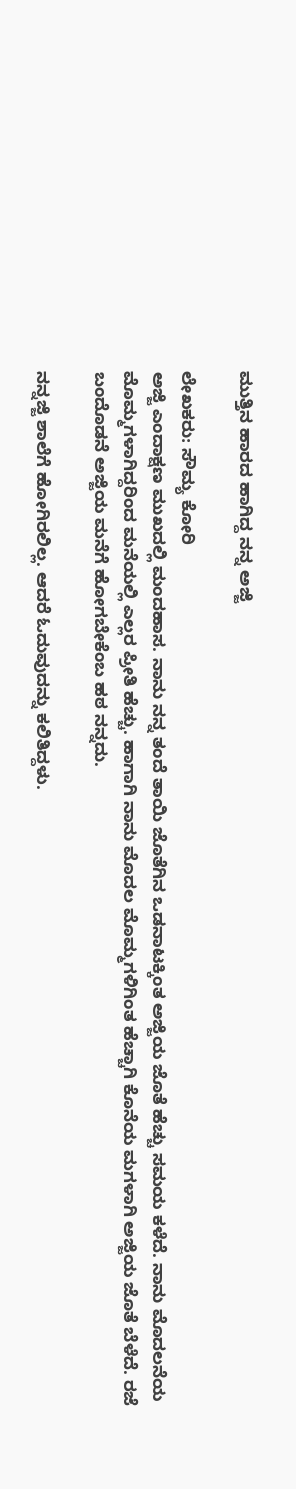ಮುತ್ತಿನ ಹಾರದ ಹಾಗಿದ್ದ ನನ್ನ ಅಜ್ಜಿ

ಲೇಖಕರು: ಸೌಮ್ಯ ಕೋರಿ
ಅಜ್ಜಿ ಎಂದಾಕ್ಷಣ ಮುಖದಲ್ಲಿ ಮಂದಹಾಸ. ನಾನು ನನ್ನ ತಂದೆ ತಾಯಿ ಜೊತೆಗಿನ ಒಡನಾಟಕ್ಕಿಂತ ಅಜ್ಜಿಯ ಜೊತೆ ಹೆಚ್ಚು ಸಮಯ ಕಳೆದೆ. ನಾನು ಮೊದಲನೆಯ ಮೊಮ್ಮಗಳಾಗಿದ್ದರಿಂದ ಮನೆಯಲ್ಲಿ ಎಲ್ಲರ ಪ್ರೀತಿ ಹೆಚ್ಚು. ಹಾಗಾಗಿ ನಾನು ಮೊದಲ ಮೊಮ್ಮಗಳಿಗಿಂತ ಹೆಚ್ಚಾಗಿ ಕೊನೆಯ ಮಗಳಾಗಿ ಅಜ್ಜಿಯ ಜೊತೆ ಬೆಳೆದೆ. ರಜೆ ಬಂದೊಡನೆ ಅಜ್ಜಿಯ ಮನೆಗೆ ಹೋಗಬೇಕೆಂಬ ಹಠ ನನ್ನದು.

ನನ್ನಜ್ಜಿ ಶಾಲೆಗೆ ಹೋಗಿರಲಿಲ್ಲ. ಆದರೆ ಓದುವುದನ್ನು ಕಲಿತಿದ್ದಳು.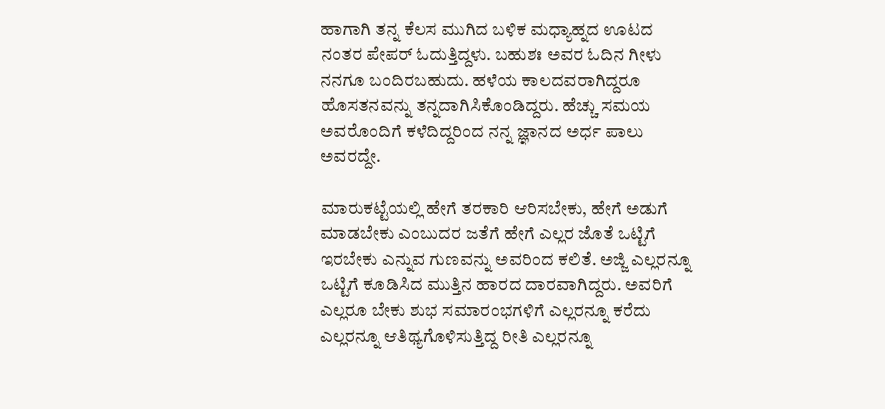ಹಾಗಾಗಿ ತನ್ನ ಕೆಲಸ ಮುಗಿದ ಬಳಿಕ ಮಧ್ಯಾಹ್ನದ ಊಟದ ನಂತರ ಪೇಪರ್ ಓದುತ್ತಿದ್ದಳು. ಬಹುಶಃ ಅವರ ಓದಿನ ಗೀಳು ನನಗೂ ಬಂದಿರಬಹುದು. ಹಳೆಯ ಕಾಲದವರಾಗಿದ್ದರೂ ಹೊಸತನವನ್ನು ತನ್ನದಾಗಿಸಿಕೊಂಡಿದ್ದರು. ಹೆಚ್ಚು ಸಮಯ ಅವರೊಂದಿಗೆ ಕಳೆದಿದ್ದರಿಂದ ನನ್ನ ಜ್ಞಾನದ ಅರ್ಧ ಪಾಲು ಅವರದ್ದೇ.

ಮಾರುಕಟ್ಟೆಯಲ್ಲಿ ಹೇಗೆ ತರಕಾರಿ ಆರಿಸಬೇಕು, ಹೇಗೆ ಅಡುಗೆ ಮಾಡಬೇಕು ಎಂಬುದರ ಜತೆಗೆ ಹೇಗೆ ಎಲ್ಲರ ಜೊತೆ ಒಟ್ಟಿಗೆ ಇರಬೇಕು ಎನ್ನುವ ಗುಣವನ್ನು ಅವರಿಂದ ಕಲಿತೆ. ಅಜ್ಜಿ ಎಲ್ಲರನ್ನೂ ಒಟ್ಟಿಗೆ ಕೂಡಿಸಿದ ಮುತ್ತಿನ ಹಾರದ ದಾರವಾಗಿದ್ದರು. ಅವರಿಗೆ ಎಲ್ಲರೂ ಬೇಕು ಶುಭ ಸಮಾರಂಭಗಳಿಗೆ ಎಲ್ಲರನ್ನೂ ಕರೆದು ಎಲ್ಲರನ್ನೂ ಆತಿಥ್ಯಗೊಳಿಸುತ್ತಿದ್ದ ರೀತಿ ಎಲ್ಲರನ್ನೂ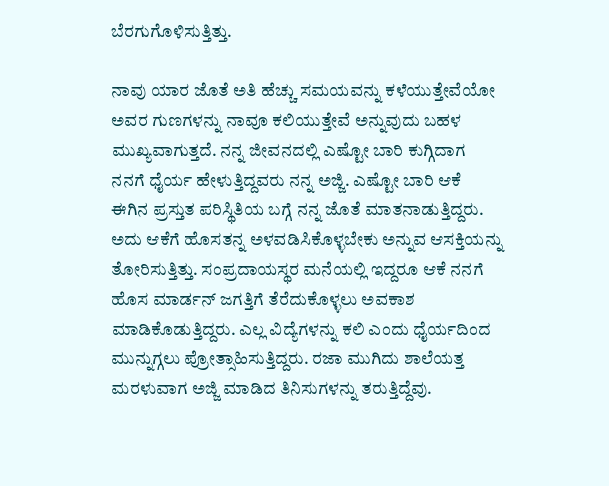ಬೆರಗುಗೊಳಿಸುತ್ತಿತ್ತು.

ನಾವು ಯಾರ ಜೊತೆ ಅತಿ ಹೆಚ್ಚು ಸಮಯವನ್ನು ಕಳೆಯುತ್ತೇವೆಯೋ ಅವರ ಗುಣಗಳನ್ನು ನಾವೂ ಕಲಿಯುತ್ತೇವೆ ಅನ್ನುವುದು ಬಹಳ ಮುಖ್ಯವಾಗುತ್ತದೆ. ನನ್ನ ಜೀವನದಲ್ಲಿ ಎಷ್ಟೋ ಬಾರಿ ಕುಗ್ಗಿದಾಗ ನನಗೆ ಧೈರ್ಯ ಹೇಳುತ್ತಿದ್ದವರು ನನ್ನ ಅಜ್ಜಿ. ಎಷ್ಟೋ ಬಾರಿ ಆಕೆ ಈಗಿನ ಪ್ರಸ್ತುತ ಪರಿಸ್ಥಿತಿಯ ಬಗ್ಗೆ ನನ್ನ ಜೊತೆ ಮಾತನಾಡುತ್ತಿದ್ದರು. ಅದು ಆಕೆಗೆ ಹೊಸತನ್ನ ಅಳವಡಿಸಿಕೊಳ್ಳಬೇಕು ಅನ್ನುವ ಆಸಕ್ತಿಯನ್ನು ತೋರಿಸುತ್ತಿತ್ತು. ಸಂಪ್ರದಾಯಸ್ಥರ ಮನೆಯಲ್ಲಿ ಇದ್ದರೂ ಆಕೆ ನನಗೆ ಹೊಸ ಮಾರ್ಡನ್ ಜಗತ್ತಿಗೆ ತೆರೆದುಕೊಳ್ಳಲು ಅವಕಾಶ ಮಾಡಿಕೊಡುತ್ತಿದ್ದರು. ಎಲ್ಲ ವಿದ್ಯೆಗಳನ್ನು ಕಲಿ ಎಂದು ಧೈರ್ಯದಿಂದ ಮುನ್ನುಗ್ಗಲು ಪ್ರೋತ್ಸಾಹಿಸುತ್ತಿದ್ದರು. ರಜಾ ಮುಗಿದು ಶಾಲೆಯತ್ತ ಮರಳುವಾಗ ಅಜ್ಜಿ ಮಾಡಿದ ತಿನಿಸುಗಳನ್ನು ತರುತ್ತಿದ್ದೆವು.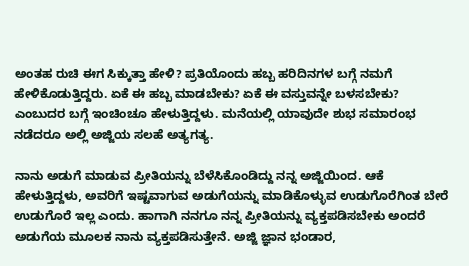ಅಂತಹ ರುಚಿ ಈಗ ಸಿಕ್ಕುತ್ತಾ ಹೇಳಿ? ಪ್ರತಿಯೊಂದು ಹಬ್ಬ ಹರಿದಿನಗಳ ಬಗ್ಗೆ ನಮಗೆ ಹೇಳಿಕೊಡುತ್ತಿದ್ದರು. ಏಕೆ ಈ ಹಬ್ಬ ಮಾಡಬೇಕು? ಏಕೆ ಈ ವಸ್ತುವನ್ನೇ ಬಳಸಬೇಕು? ಎಂಬುದರ ಬಗ್ಗೆ ಇಂಚಿಂಚೂ ಹೇಳುತ್ತಿದ್ದಳು. ಮನೆಯಲ್ಲಿ ಯಾವುದೇ ಶುಭ ಸಮಾರಂಭ ನಡೆದರೂ ಅಲ್ಲಿ ಅಜ್ಜಿಯ ಸಲಹೆ ಅತ್ಯಗತ್ಯ.

ನಾನು ಅಡುಗೆ ಮಾಡುವ ಪ್ರೀತಿಯನ್ನು ಬೆಳೆಸಿಕೊಂಡಿದ್ದು ನನ್ನ ಅಜ್ಜಿಯಿಂದ. ಆಕೆ ಹೇಳುತ್ತಿದ್ದಳು, ಅವರಿಗೆ ಇಷ್ಟವಾಗುವ ಅಡುಗೆಯನ್ನು ಮಾಡಿಕೊಳ್ಳುವ ಉಡುಗೊರೆಗಿಂತ ಬೇರೆ ಉಡುಗೊರೆ ಇಲ್ಲ ಎಂದು. ಹಾಗಾಗಿ ನನಗೂ ನನ್ನ ಪ್ರೀತಿಯನ್ನು ವ್ಯಕ್ತಪಡಿಸಬೇಕು ಅಂದರೆ ಅಡುಗೆಯ ಮೂಲಕ ನಾನು ವ್ಯಕ್ತಪಡಿಸುತ್ತೇನೆ. ಅಜ್ಜಿ ಜ್ಞಾನ ಭಂಡಾರ,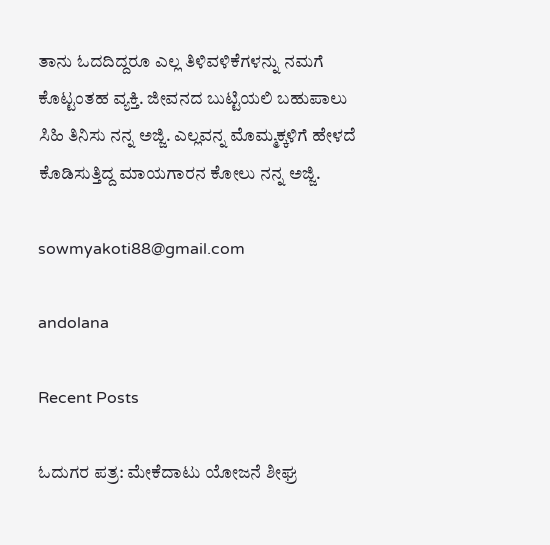ತಾನು ಓದದಿದ್ದರೂ ಎಲ್ಲ ತಿಳಿವಳಿಕೆಗಳನ್ನು ನಮಗೆ ಕೊಟ್ಟಂತಹ ವ್ಯಕ್ತಿ. ಜೀವನದ ಬುಟ್ಟಿಯಲಿ ಬಹುಪಾಲು ಸಿಹಿ ತಿನಿಸು ನನ್ನ ಅಜ್ಜಿ. ಎಲ್ಲವನ್ನ ಮೊಮ್ಮಕ್ಕಳಿಗೆ ಹೇಳದೆ ಕೊಡಿಸುತ್ತಿದ್ದ ಮಾಯಗಾರನ ಕೋಲು ನನ್ನ ಅಜ್ಜಿ.

sowmyakoti88@gmail.com

andolana

Recent Posts

ಓದುಗರ ಪತ್ರ: ಮೇಕೆದಾಟು ಯೋಜನೆ ಶೀಘ್ರ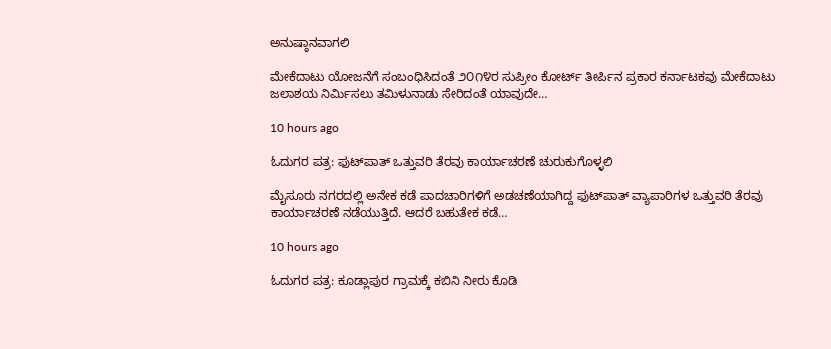ಅನುಷ್ಠಾನವಾಗಲಿ

ಮೇಕೆದಾಟು ಯೋಜನೆಗೆ ಸಂಬಂಧಿಸಿದಂತೆ ೨೦೧೪ರ ಸುಪ್ರೀಂ ಕೋರ್ಟ್ ತೀರ್ಪಿನ ಪ್ರಕಾರ ಕರ್ನಾಟಕವು ಮೇಕೆದಾಟು ಜಲಾಶಯ ನಿರ್ಮಿಸಲು ತಮಿಳುನಾಡು ಸೇರಿದಂತೆ ಯಾವುದೇ…

10 hours ago

ಓದುಗರ ಪತ್ರ: ಫುಟ್‌ಪಾತ್ ಒತ್ತುವರಿ ತೆರವು ಕಾರ್ಯಾಚರಣೆ ಚುರುಕುಗೊಳ್ಳಲಿ

ಮೈಸೂರು ನಗರದಲ್ಲಿ ಅನೇಕ ಕಡೆ ಪಾದಚಾರಿಗಳಿಗೆ ಅಡಚಣೆಯಾಗಿದ್ದ ಫುಟ್‌ಪಾತ್ ವ್ಯಾಪಾರಿಗಳ ಒತ್ತುವರಿ ತೆರವು ಕಾರ್ಯಾಚರಣೆ ನಡೆಯುತ್ತಿದೆ. ಆದರೆ ಬಹುತೇಕ ಕಡೆ…

10 hours ago

ಓದುಗರ ಪತ್ರ: ಕೂಡ್ಲಾಪುರ ಗ್ರಾಮಕ್ಕೆ ಕಬಿನಿ ನೀರು ಕೊಡಿ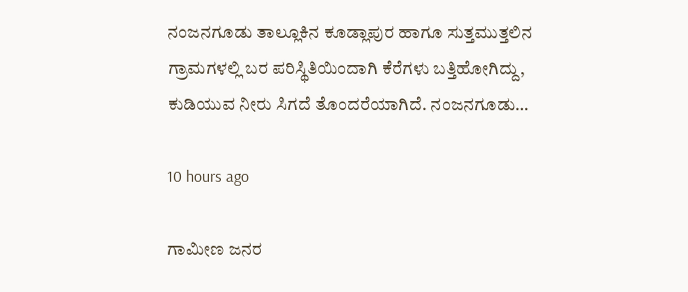ನಂಜನಗೂಡು ತಾಲ್ಲೂಕಿನ ಕೂಡ್ಲಾಪುರ ಹಾಗೂ ಸುತ್ತಮುತ್ತಲಿನ ಗ್ರಾಮಗಳಲ್ಲಿ ಬರ ಪರಿಸ್ಥಿತಿಯಿಂದಾಗಿ ಕೆರೆಗಳು ಬತ್ತಿಹೋಗಿದ್ದು, ಕುಡಿಯುವ ನೀರು ಸಿಗದೆ ತೊಂದರೆಯಾಗಿದೆ. ನಂಜನಗೂಡು…

10 hours ago

ಗಾಮೀಣ ಜನರ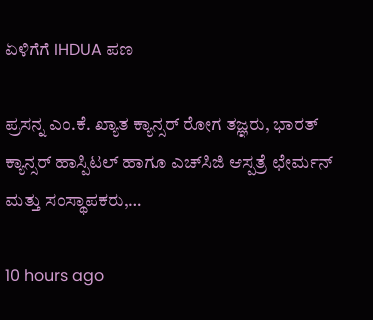ಏಳಿಗೆಗೆ IHDUA ಪಣ

ಪ್ರಸನ್ನ ಎಂ.ಕೆ. ಖ್ಯಾತ ಕ್ಯಾನ್ಸರ್ ರೋಗ ತಜ್ಞರು, ಭಾರತ್ ಕ್ಯಾನ್ಸರ್ ಹಾಸ್ಪಿಟಲ್ ಹಾಗೂ ಎಚ್‌ಸಿಜಿ ಆಸ್ಪತ್ರೆ ಛೇರ್ಮನ್ ಮತ್ತು ಸಂಸ್ಥಾಪಕರು,…

10 hours ago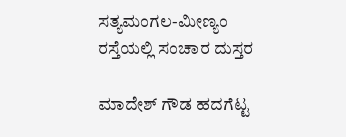ಸತ್ಯಮಂಗಲ-ಮೀಣ್ಯಂ ರಸ್ತೆಯಲ್ಲಿ ಸಂಚಾರ ದುಸ್ತರ

ಮಾದೇಶ್ ಗೌಡ ಹದಗೆಟ್ಟ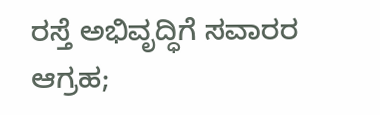ರಸ್ತೆ ಅಭಿವೃದ್ಧಿಗೆ ಸವಾರರ ಆಗ್ರಹ;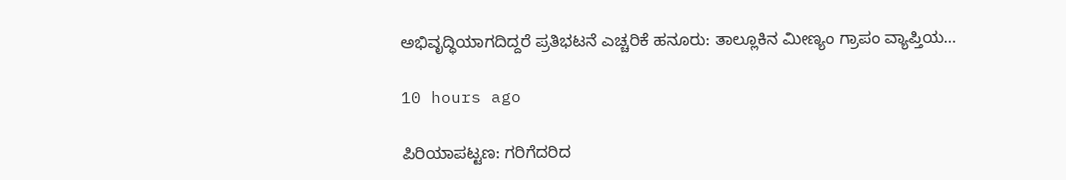ಅಭಿವೃದ್ಧಿಯಾಗದಿದ್ದರೆ ಪ್ರತಿಭಟನೆ ಎಚ್ಚರಿಕೆ ಹನೂರು: ತಾಲ್ಲೂಕಿನ ಮೀಣ್ಯಂ ಗ್ರಾಪಂ ವ್ಯಾಪ್ತಿಯ…

10 hours ago

ಪಿರಿಯಾಪಟ್ಟಣ: ಗರಿಗೆದರಿದ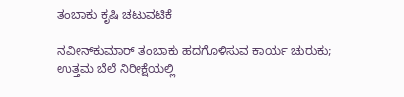ತಂಬಾಕು ಕೃಷಿ ಚಟುವಟಿಕೆ

ನವೀನ್‌ಕುಮಾರ್ ತಂಬಾಕು ಹದಗೊಳಿಸುವ ಕಾರ್ಯ ಚುರುಕು; ಉತ್ತಮ ಬೆಲೆ ನಿರೀಕ್ಷೆಯಲ್ಲಿ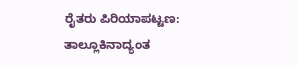ರೈತರು ಪಿರಿಯಾಪಟ್ಟಣ: ತಾಲ್ಲೂಕಿನಾದ್ಯಂತ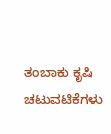ತಂಬಾಕು ಕೃಷಿ ಚಟುವಟಿಕೆಗಳು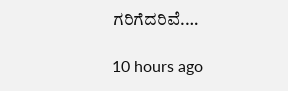ಗರಿಗೆದರಿವೆ.…

10 hours ago